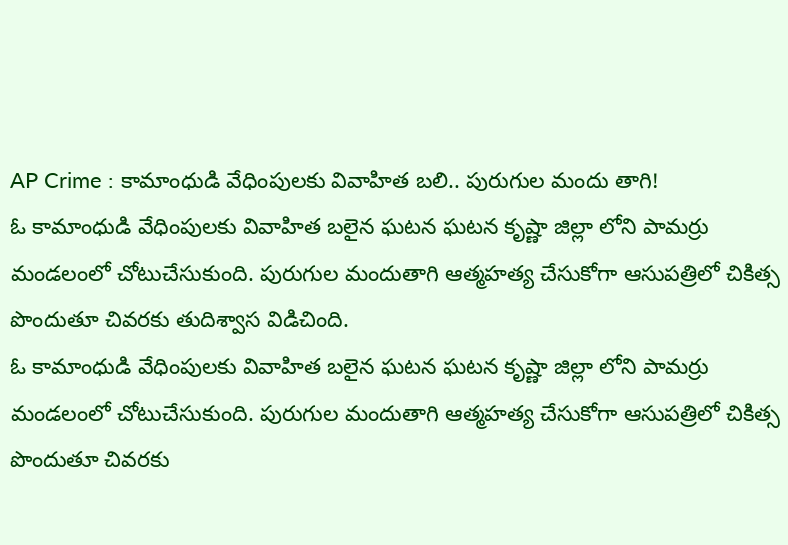AP Crime : కామాంధుడి వేధింపులకు వివాహిత బలి.. పురుగుల మందు తాగి!
ఓ కామాంధుడి వేధింపులకు వివాహిత బలైన ఘటన ఘటన కృష్ణా జిల్లా లోని పామర్రు మండలంలో చోటుచేసుకుంది. పురుగుల మందుతాగి ఆత్మహత్య చేసుకోగా ఆసుపత్రిలో చికిత్స పొందుతూ చివరకు తుదిశ్వాస విడిచింది.
ఓ కామాంధుడి వేధింపులకు వివాహిత బలైన ఘటన ఘటన కృష్ణా జిల్లా లోని పామర్రు మండలంలో చోటుచేసుకుంది. పురుగుల మందుతాగి ఆత్మహత్య చేసుకోగా ఆసుపత్రిలో చికిత్స పొందుతూ చివరకు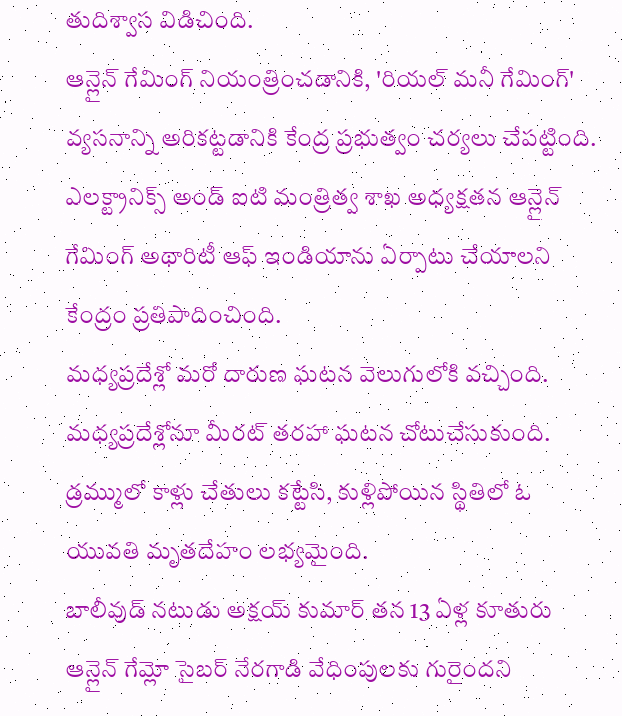తుదిశ్వాస విడిచింది.
ఆన్లైన్ గేమింగ్ నియంత్రించడానికి, 'రియల్ మనీ గేమింగ్' వ్యసనాన్ని అరికట్టడానికి కేంద్ర ప్రభుత్వం చర్యలు చేపట్టింది. ఎలక్ట్రానిక్స్ అండ్ ఐటి మంత్రిత్వ శాఖ అధ్యక్షతన ఆన్లైన్ గేమింగ్ అథారిటీ ఆఫ్ ఇండియాను ఏర్పాటు చేయాలని కేంద్రం ప్రతిపాదించింది.
మధ్యప్రదేశ్లో మరో దారుణ ఘటన వెలుగులోకి వచ్చింది. మధ్యప్రదేశ్లోనూ మీరట్ తరహా ఘటన చోటుచేసుకుంది. డ్రమ్ములో కాళ్లు చేతులు కట్టేసి, కుళ్లిపోయిన స్థితిలో ఓ యువతి మృతదేహం లభ్యమైంది.
బాలీవుడ్ నటుడు అక్షయ్ కుమార్ తన 13 ఏళ్ల కూతురు ఆన్లైన్ గేమ్లో సైబర్ నేరగాడి వేధింపులకు గురైందని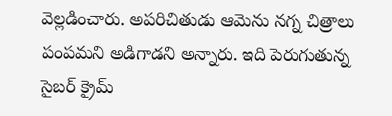వెల్లడించారు. అపరిచితుడు ఆమెను నగ్న చిత్రాలు పంపమని అడిగాడని అన్నారు. ఇది పెరుగుతున్న సైబర్ క్రైమ్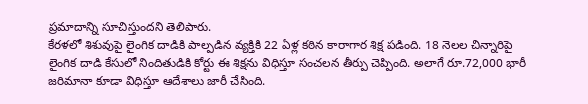ప్రమాదాన్ని సూచిస్తుందని తెలిపారు.
కేరళలో శిశువుపై లైంగిక దాడికి పాల్పడిన వ్యక్తికి 22 ఏళ్ల కఠిన కారాగార శిక్ష పడింది. 18 నెలల చిన్నారిపై లైంగిక దాడి కేసులో నిందితుడికి కోర్టు ఈ శిక్షను విధిస్తూ సంచలన తీర్పు చెప్పింది. అలాగే రూ.72,000 భారీ జరిమానా కూడా విధిస్తూ ఆదేశాలు జారీ చేసింది.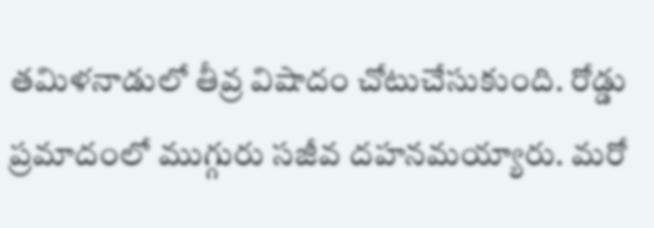తమిళనాడులో తీవ్ర విషాదం చోటుచేసుకుంది. రోడ్డు ప్రమాదంలో ముగ్గురు సజీవ దహనమయ్యారు. మరో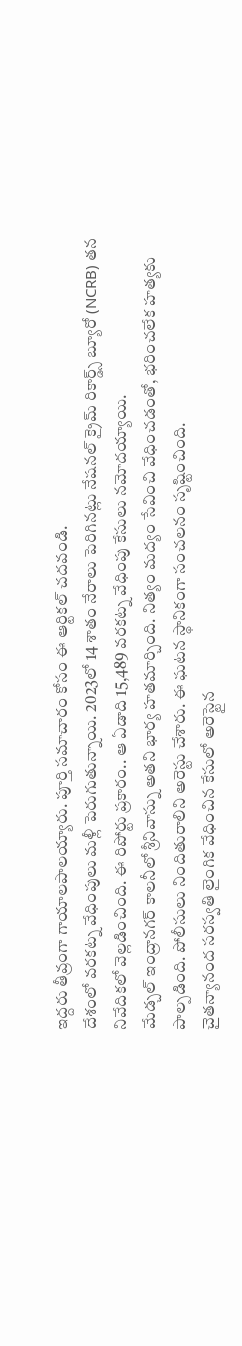ఇద్దరు తీవ్రంగా గాయాలపాలయ్యారు. పూర్తి సమాచారం కోసం ఈ ఆర్టికల్ చదవండి.
దేశంలో వరకట్న వేధింపులు మళ్లీ పెరుగుతున్నాయి. 2023లో 14 శాతం నేరాలు పెరిగినట్లు నేషనల్ క్రైమ్ రికార్డ్స్ బ్యూరో (NCRB) తన నివేదికలో వెల్లడించింది. ఈ రిపోర్టు ప్రకారం.. ఆ ఏడాది 15,489 వరకట్న వేధింపు కేసులు నమోదయ్యాయి.
మేడ్చల్ ఇంద్రానగర్ కాలనీలో శ్రీనివాస్ను అతని భార్య హతమార్చింది. నిత్యం మద్యం సేవించి వేధించడంతో, భరించలేక హత్యకు పాల్పడింది. పోలీసులు నిందితురాలిని అరెస్టు చేశారు. ఈ ఘటన స్థానికంగా సంచలనం సృష్టించింది.
చైతన్యానంద సరస్వతి లైంగిక వేధించిన కేసులో అరెస్టైన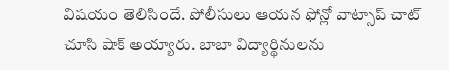విషయం తెలిసిందే. పోలీసులు ఆయన ఫోన్లో వాట్సాప్ చాట్ చూసి షాక్ అయ్యారు. బాబా విద్యార్థినులను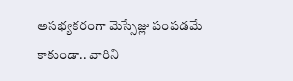అసభ్యకరంగా మెస్సేజ్లు పంపడమే కాకుండా.. వారిని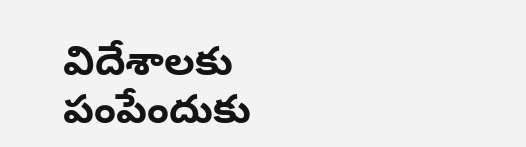విదేశాలకు పంపేందుకు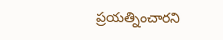ప్రయత్నించారని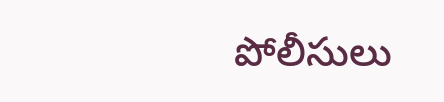పోలీసులు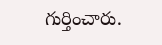గుర్తించారు.